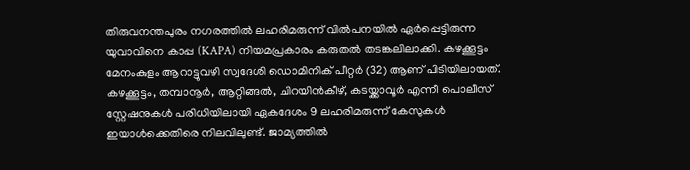തിരുവനന്തപുരം നഗരത്തിൽ ലഹരിമരുന്ന് വിൽപനയിൽ ഏർപ്പെട്ടിരുന്ന യുവാവിനെ കാപ്പ (KAPA) നിയമപ്രകാരം കരുതൽ തടങ്കലിലാക്കി. കഴക്കൂട്ടം മേനംകുളം ആറാട്ടുവഴി സ്വദേശി ഡൊമിനിക് പീറ്റർ (32) ആണ് പിടിയിലായത്.
കഴക്കൂട്ടം, തമ്പാനൂർ, ആറ്റിങ്ങൽ, ചിറയിൻകീഴ്, കടയ്ക്കാവൂർ എന്നീ പൊലീസ് സ്റ്റേഷനുകൾ പരിധിയിലായി ഏകദേശം 9 ലഹരിമരുന്ന് കേസുകൾ ഇയാൾക്കെതിരെ നിലവിലുണ്ട്. ജാമ്യത്തിൽ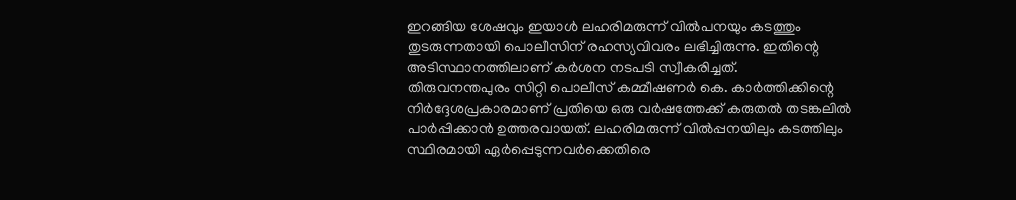ഇറങ്ങിയ ശേഷവും ഇയാൾ ലഹരിമരുന്ന് വിൽപനയും കടത്തും തുടരുന്നതായി പൊലീസിന് രഹസ്യവിവരം ലഭിച്ചിരുന്നു. ഇതിന്റെ അടിസ്ഥാനത്തിലാണ് കർശന നടപടി സ്വീകരിച്ചത്.
തിരുവനന്തപുരം സിറ്റി പൊലീസ് കമ്മീഷണർ കെ. കാർത്തിക്കിന്റെ നിർദ്ദേശപ്രകാരമാണ് പ്രതിയെ ഒരു വർഷത്തേക്ക് കരുതൽ തടങ്കലിൽ പാർപ്പിക്കാൻ ഉത്തരവായത്. ലഹരിമരുന്ന് വിൽപ്പനയിലും കടത്തിലും സ്ഥിരമായി ഏർപ്പെടുന്നവർക്കെതിരെ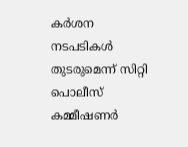കർശന നടപടികൾ തുടരുമെന്ന് സിറ്റി പൊലീസ് കമ്മീഷണർ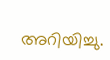അറിയിച്ചു.